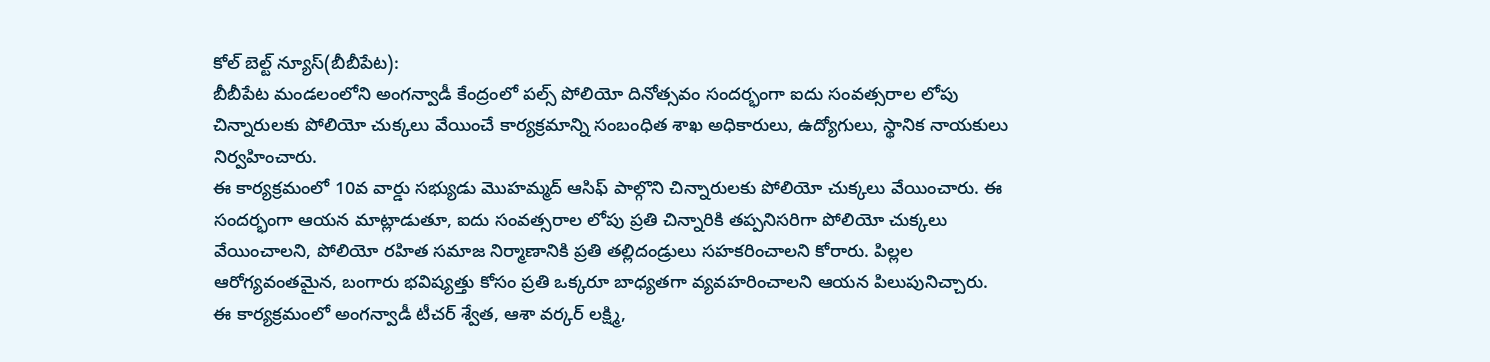కోల్ బెల్ట్ న్యూస్(బీబీపేట):
బీబీపేట మండలంలోని అంగన్వాడీ కేంద్రంలో పల్స్ పోలియో దినోత్సవం సందర్భంగా ఐదు సంవత్సరాల లోపు చిన్నారులకు పోలియో చుక్కలు వేయించే కార్యక్రమాన్ని సంబంధిత శాఖ అధికారులు, ఉద్యోగులు, స్థానిక నాయకులు నిర్వహించారు.
ఈ కార్యక్రమంలో 10వ వార్డు సభ్యుడు మొహమ్మద్ ఆసిఫ్ పాల్గొని చిన్నారులకు పోలియో చుక్కలు వేయించారు. ఈ సందర్భంగా ఆయన మాట్లాడుతూ, ఐదు సంవత్సరాల లోపు ప్రతి చిన్నారికి తప్పనిసరిగా పోలియో చుక్కలు వేయించాలని, పోలియో రహిత సమాజ నిర్మాణానికి ప్రతి తల్లిదండ్రులు సహకరించాలని కోరారు. పిల్లల ఆరోగ్యవంతమైన, బంగారు భవిష్యత్తు కోసం ప్రతి ఒక్కరూ బాధ్యతగా వ్యవహరించాలని ఆయన పిలుపునిచ్చారు.
ఈ కార్యక్రమంలో అంగన్వాడీ టీచర్ శ్వేత, ఆశా వర్కర్ లక్ష్మి,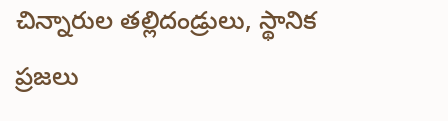చిన్నారుల తల్లిదండ్రులు, స్థానిక ప్రజలు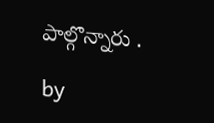పాల్గొన్నారు .

by